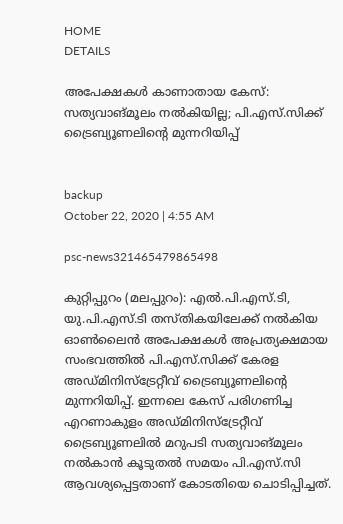HOME
DETAILS

അപേക്ഷകള്‍ കാണാതായ കേസ്: സത്യവാങ്മൂലം നല്‍കിയില്ല; പി.എസ്.സിക്ക് ട്രൈബ്യൂണലിന്റെ മുന്നറിയിപ്പ്


backup
October 22, 2020 | 4:55 AM

psc-news321465479865498

കുറ്റിപ്പുറം (മലപ്പുറം): എല്‍.പി.എസ്.ടി, യു.പി.എസ്.ടി തസ്തികയിലേക്ക് നല്‍കിയ ഓണ്‍ലൈന്‍ അപേക്ഷകള്‍ അപ്രത്യക്ഷമായ സംഭവത്തില്‍ പി.എസ്.സിക്ക് കേരള അഡ്മിനിസ്‌ട്രേറ്റീവ് ട്രൈബ്യൂണലിന്റെ മുന്നറിയിപ്പ്. ഇന്നലെ കേസ് പരിഗണിച്ച എറണാകുളം അഡ്മിനിസ്‌ട്രേറ്റീവ് ട്രൈബ്യൂണലില്‍ മറുപടി സത്യവാങ്മൂലം നല്‍കാന്‍ കൂടുതല്‍ സമയം പി.എസ്.സി ആവശ്യപ്പെട്ടതാണ് കോടതിയെ ചൊടിപ്പിച്ചത്.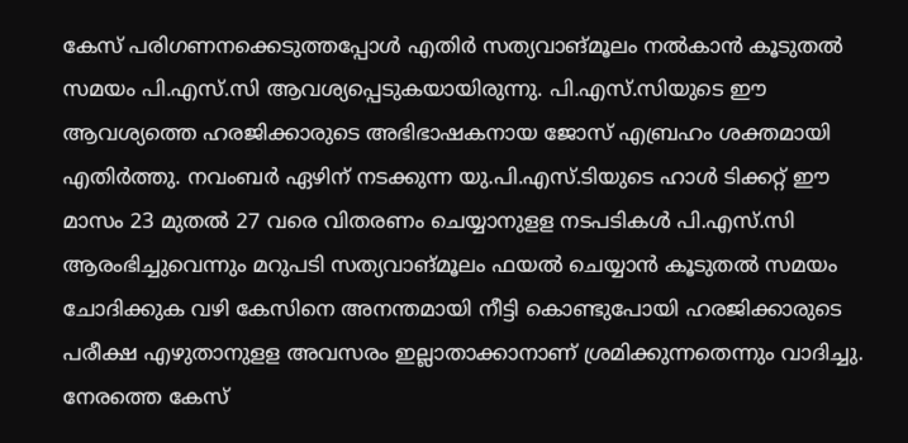കേസ് പരിഗണനക്കെടുത്തപ്പോള്‍ എതിര്‍ സത്യവാങ്മൂലം നല്‍കാന്‍ കൂടുതല്‍ സമയം പി.എസ്.സി ആവശ്യപ്പെടുകയായിരുന്നു. പി.എസ്.സിയുടെ ഈ ആവശ്യത്തെ ഹരജിക്കാരുടെ അഭിഭാഷകനായ ജോസ് എബ്രഹം ശക്തമായി എതിര്‍ത്തു. നവംബര്‍ ഏഴിന് നടക്കുന്ന യു.പി.എസ്.ടിയുടെ ഹാള്‍ ടിക്കറ്റ് ഈ മാസം 23 മുതല്‍ 27 വരെ വിതരണം ചെയ്യാനുളള നടപടികള്‍ പി.എസ്.സി ആരംഭിച്ചുവെന്നും മറുപടി സത്യവാങ്മൂലം ഫയല്‍ ചെയ്യാന്‍ കൂടുതല്‍ സമയം ചോദിക്കുക വഴി കേസിനെ അനന്തമായി നീട്ടി കൊണ്ടുപോയി ഹരജിക്കാരുടെ പരീക്ഷ എഴുതാനുളള അവസരം ഇല്ലാതാക്കാനാണ് ശ്രമിക്കുന്നതെന്നും വാദിച്ചു. നേരത്തെ കേസ്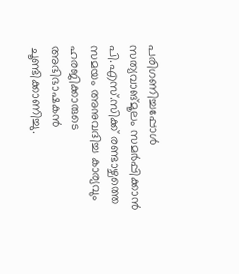പരിഗണിച്ചപ്പോള്‍ സത്യവാങ്മൂലം സമര്‍പ്പിക്കാന്‍ പി.എസ്.സിക്ക് രണ്ടാഴ്ചത്തെ സമയം അനുവദിച്ച കാര്യവും ഹരജിക്കാരുടെ അഭിഭാഷകന്‍ ചൂണ്ടിക്കാണിച്ചു.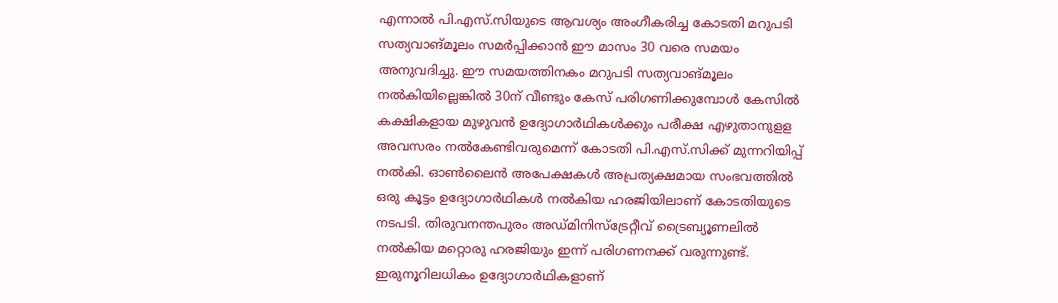എന്നാല്‍ പി.എസ്.സിയുടെ ആവശ്യം അംഗീകരിച്ച കോടതി മറുപടി സത്യവാങ്മൂലം സമര്‍പ്പിക്കാന്‍ ഈ മാസം 30 വരെ സമയം അനുവദിച്ചു. ഈ സമയത്തിനകം മറുപടി സത്യവാങ്മൂലം നല്‍കിയില്ലെങ്കില്‍ 30ന് വീണ്ടും കേസ് പരിഗണിക്കുമ്പോള്‍ കേസില്‍ കക്ഷികളായ മുഴുവന്‍ ഉദ്യോഗാര്‍ഥികള്‍ക്കും പരീക്ഷ എഴുതാനുളള അവസരം നല്‍കേണ്ടിവരുമെന്ന് കോടതി പി.എസ്.സിക്ക് മുന്നറിയിപ്പ് നല്‍കി. ഓണ്‍ലൈന്‍ അപേക്ഷകള്‍ അപ്രത്യക്ഷമായ സംഭവത്തില്‍ ഒരു കൂട്ടം ഉദ്യോഗാര്‍ഥികള്‍ നല്‍കിയ ഹരജിയിലാണ് കോടതിയുടെ നടപടി. തിരുവനന്തപുരം അഡ്മിനിസ്‌ട്രേറ്റീവ് ട്രൈബ്യൂണലില്‍ നല്‍കിയ മറ്റൊരു ഹരജിയും ഇന്ന് പരിഗണനക്ക് വരുന്നുണ്ട്. ഇരുനൂറിലധികം ഉദ്യോഗാര്‍ഥികളാണ്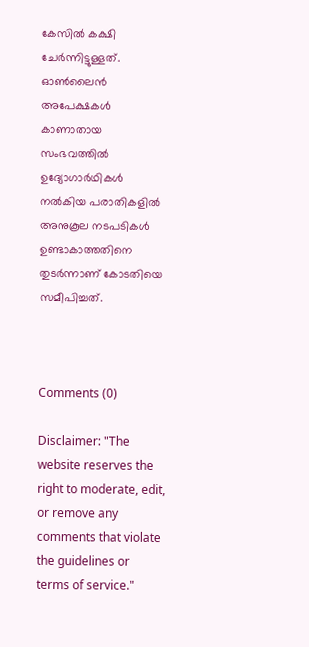കേസില്‍ കക്ഷി ചേര്‍ന്നിട്ടുള്ളത്. ഓണ്‍ലൈന്‍ അപേക്ഷകള്‍ കാണാതായ സംഭവത്തില്‍ ഉദ്യോഗാര്‍ഥികള്‍ നല്‍കിയ പരാതികളില്‍ അനുകൂല നടപടികള്‍ ഉണ്ടാകാത്തതിനെ തുടര്‍ന്നാണ് കോടതിയെ സമീപിച്ചത്.



Comments (0)

Disclaimer: "The website reserves the right to moderate, edit, or remove any comments that violate the guidelines or terms of service."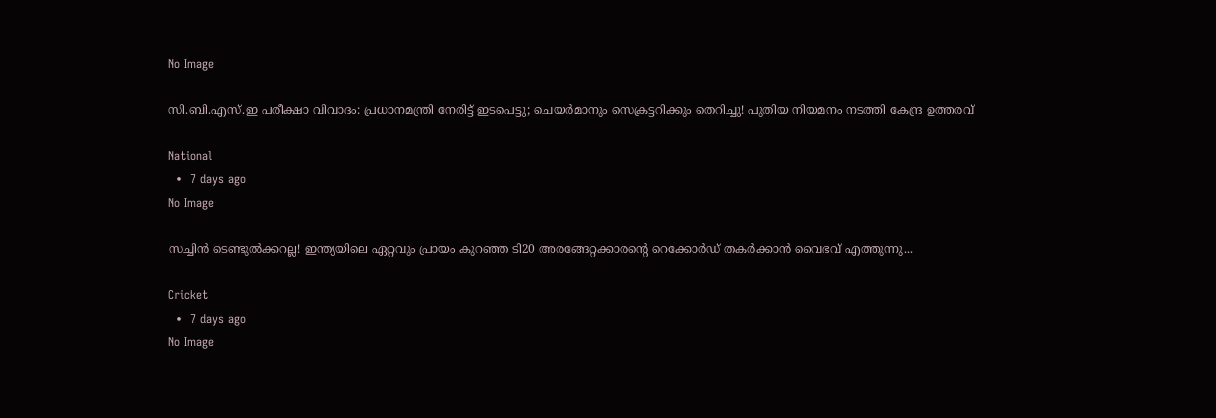No Image

സി.ബി.എസ്.ഇ പരീക്ഷാ വിവാദം: പ്രധാനമന്ത്രി നേരിട്ട് ഇടപെട്ടു; ചെയർമാനും സെക്രട്ടറിക്കും തെറിച്ചു! പുതിയ നിയമനം നടത്തി കേന്ദ്ര ഉത്തരവ്

National
  •  7 days ago
No Image

സച്ചിൻ ടെണ്ടുൽക്കറല്ല! ഇന്ത്യയിലെ ഏറ്റവും പ്രായം കുറഞ്ഞ ടി20 അരങ്ങേറ്റക്കാരൻ്റെ റെക്കോർഡ് തകർക്കാൻ വൈഭവ് എത്തുന്നു...

Cricket
  •  7 days ago
No Image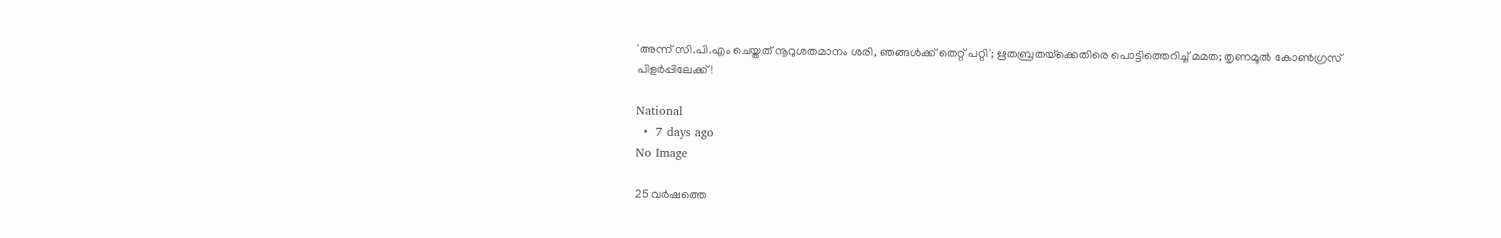'അന്ന് സി.പി.എം ചെയ്തത് നൂറുശതമാനം ശരി, ഞങ്ങൾക്ക് തെറ്റ് പറ്റി'; ഋതബ്രതയ്‌ക്കെതിരെ പൊട്ടിത്തെറിച്ച് മമത; തൃണമൂൽ കോൺഗ്രസ് പിളർപ്പിലേക്ക്!

National
  •  7 days ago
No Image

25 വർഷത്തെ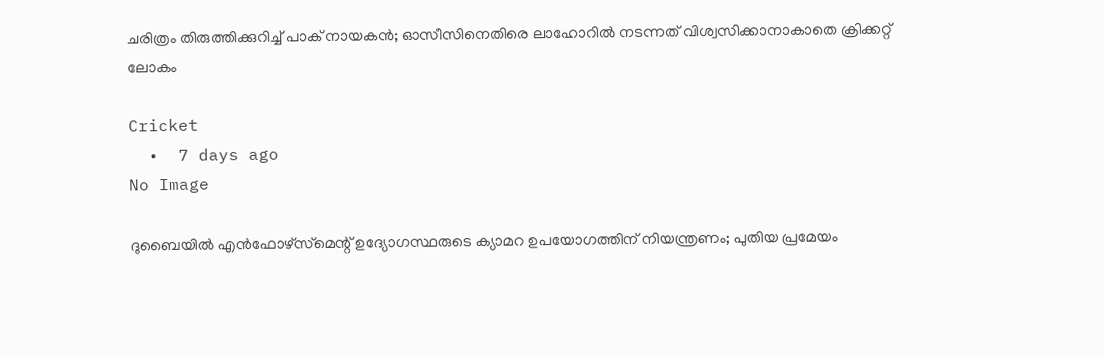ചരിത്രം തിരുത്തിക്കുറിച്ച് പാക് നായകൻ; ഓസീസിനെതിരെ ലാഹോറിൽ നടന്നത് വിശ്വസിക്കാനാകാതെ ക്രിക്കറ്റ് ലോകം

Cricket
  •  7 days ago
No Image

ദുബൈയിൽ എൻഫോഴ്‌സ്‌മെന്റ് ഉദ്യോഗസ്ഥരുടെ ക്യാമറ ഉപയോഗത്തിന് നിയന്ത്രണം; പുതിയ പ്രമേയം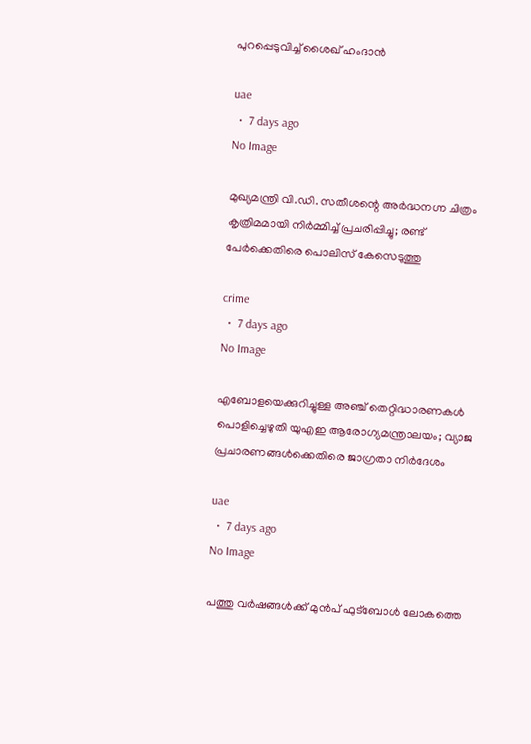പുറപ്പെടുവിച്ച് ശൈഖ് ഹംദാൻ

uae
  •  7 days ago
No Image

മുഖ്യമന്ത്രി വി.ഡി. സതീശന്റെ അർദ്ധനഗ്ന ചിത്രം കൃത്രിമമായി നിർമ്മിച്ച് പ്രചരിപ്പിച്ചു; രണ്ട് പേർക്കെതിരെ പൊലിസ് കേസെടുത്തു

crime
  •  7 days ago
No Image

എബോളയെക്കുറിച്ചുള്ള അഞ്ച് തെറ്റിദ്ധാരണകൾ പൊളിച്ചെഴുതി യുഎഇ ആരോഗ്യമന്ത്രാലയം; വ്യാജ പ്രചാരണങ്ങൾക്കെതിരെ ജാഗ്രതാ നിർദേശം

uae
  •  7 days ago
No Image

പത്തു വർഷങ്ങൾക്ക് മുൻപ് ഫുട്ബോൾ ലോകത്തെ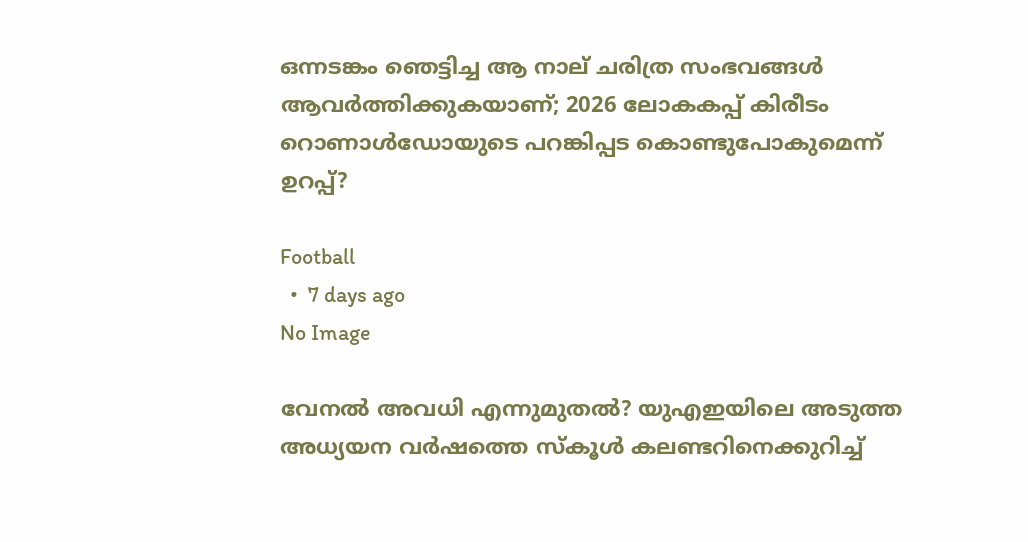ഒന്നടങ്കം ഞെട്ടിച്ച ആ നാല് ചരിത്ര സംഭവങ്ങൾ ആവർത്തിക്കുകയാണ്; 2026 ലോകകപ്പ് കിരീടം റൊണാൾഡോയുടെ പറങ്കിപ്പട കൊണ്ടുപോകുമെന്ന് ഉറപ്പ്?

Football
  •  7 days ago
No Image

വേനൽ അവധി എന്നുമുതൽ? യുഎഇയിലെ അടുത്ത അധ്യയന വർഷത്തെ സ്കൂൾ കലണ്ടറിനെക്കുറിച്ച്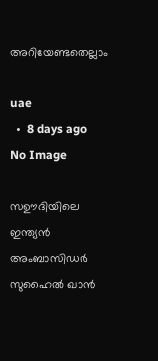അറിയേണ്ടതെല്ലാം

uae
  •  8 days ago
No Image

സഊദിയിലെ ഇന്ത്യൻ അംബാസിഡർ സുഹൈൽ ഖാൻ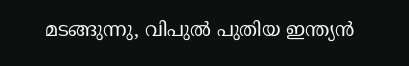മടങ്ങുന്നു, വിപുൽ പുതിയ ഇന്ത്യൻ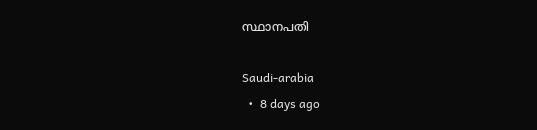സ്ഥാനപതി

Saudi-arabia
  •  8 days ago